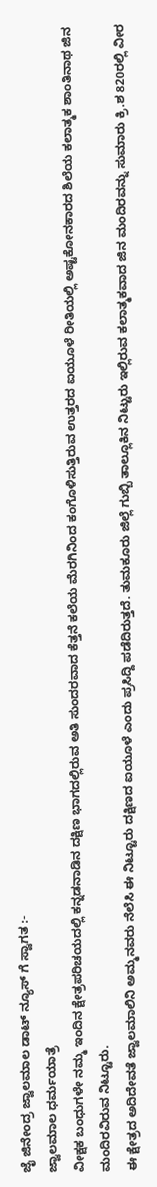ಜೈ ಜಿನೇಂದ್ರ ಜ್ವಾಲಮಾಲ ಡಾಟ್ ನ್ಯೂಸ್ ಗೆ ಸ್ವಾಗತ :-
ಜ್ವಾಲಮಾಲ ಧರ್ಮಯಾತ್ರೆ
ವೀಕ್ಷಕ ಬಂಧುಗಳೇ ನಮ್ಮ ಇಂದಿನ ಕ್ಷೇತ್ರಪರಿಚಯದಲ್ಲಿ ಕನ್ನಡನಾಡಿನ ದಕ್ಷಿಣ ಭಾಗದಲ್ಲಿರುವ ಅತಿ ಸುಂದರವಾದ ಕೆತ್ತನೆ ಕಲೆಯ ಮೆರಗಿನಿಂದ ಕಂಗೊಳಿಸುತ್ತಿರುವ ಉತ್ತರದ ಐಯೂಳೆ ರೀತಿಯಲ್ಲಿ ಅಷ್ಟಕೋನಕಾರದ ಶಿಲೆಯ ಕಲಾತ್ಮಕ ಶಾಂತಿನಾಥ ಜಿನ ಮಂದಿರವಿರುವ ನಿಟ್ಟೂರು.
ಈ ಕ್ಷೇತ್ರದ ಅದಿದೇವತೆ ಜ್ವಾಲಮಾಲಿನಿ ಅಮ್ಮನವರು ನೆಲೆಸಿ ಈ ನಿಟ್ಟೂರು ದಕ್ಷಿಣದ ಐಯೂಳೆ ಎಂದು ಪ್ರಸಿದ್ದಿ ಪಡೆದಿರುತ್ತದೆ. ತುಮಕೂರು ಜಿಲ್ಲೆ ಗುಬ್ಬಿ ತಾಲ್ಲೂಕಿನ ನಿಟ್ಟುರು ಇಲ್ಲಿರುವ ಕಲಾತ್ಮಕವಾದ ಜಿನ ಮಂದಿರವನ್ನು ಸುಮಾರು ಕ್ರಿ.ಶ 820ರಲ್ಲಿ ವೀರ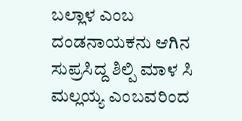ಬಲ್ಲಾಳ ಎಂಬ ದಂಡನಾಯಕನು ಆಗಿನ ಸುಪ್ರಸಿದ್ದ ಶಿಲ್ಪಿ ಮಾಳ ಸಿ ಮಲ್ಲಯ್ಯ ಎಂಬವರಿಂದ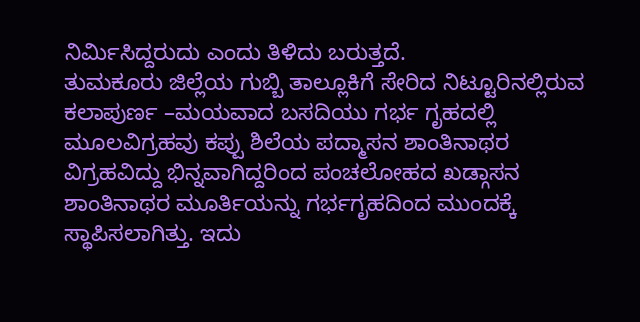ನಿರ್ಮಿಸಿದ್ದರುದು ಎಂದು ತಿಳಿದು ಬರುತ್ತದೆ.
ತುಮಕೂರು ಜಿಲ್ಲೆಯ ಗುಬ್ಬಿ ತಾಲ್ಲೂಕಿಗೆ ಸೇರಿದ ನಿಟ್ಟೂರಿನಲ್ಲಿರುವ ಕಲಾಪುರ್ಣ –ಮಯವಾದ ಬಸದಿಯು ಗರ್ಭ ಗೃಹದಲ್ಲಿ ಮೂಲವಿಗ್ರಹವು ಕಪ್ಪು ಶಿಲೆಯ ಪದ್ಮಾಸನ ಶಾಂತಿನಾಥರ ವಿಗ್ರಹವಿದ್ದು ಭಿನ್ನವಾಗಿದ್ದರಿಂದ ಪಂಚಲೋಹದ ಖಡ್ಗಾಸನ ಶಾಂತಿನಾಥರ ಮೂರ್ತಿಯನ್ನು ಗರ್ಭಗೃಹದಿಂದ ಮುಂದಕ್ಕೆ ಸ್ಥಾಪಿಸಲಾಗಿತ್ತು. ಇದು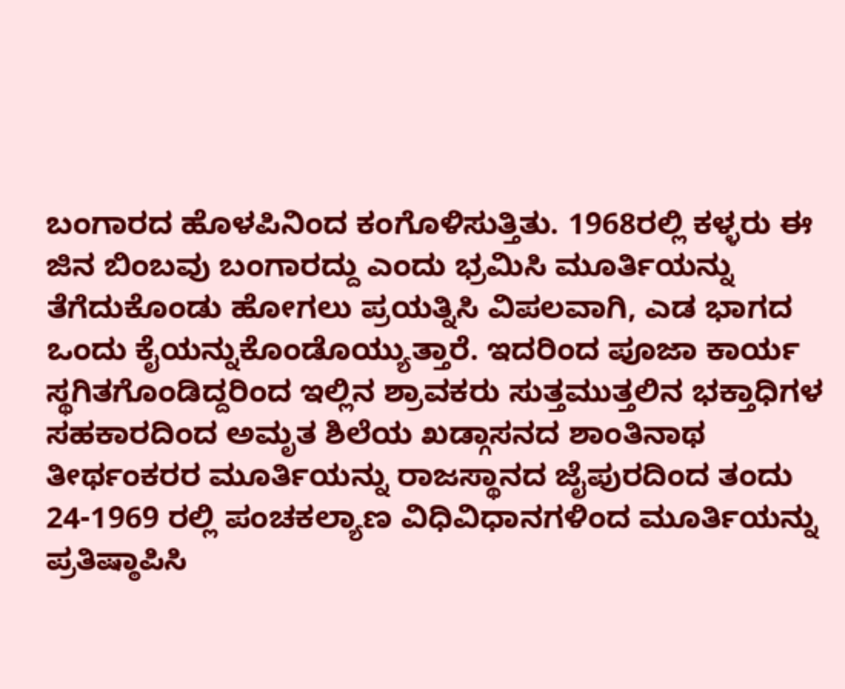ಬಂಗಾರದ ಹೊಳಪಿನಿಂದ ಕಂಗೊಳಿಸುತ್ತಿತು. 1968ರಲ್ಲಿ ಕಳ್ಳರು ಈ ಜಿನ ಬಿಂಬವು ಬಂಗಾರದ್ದು ಎಂದು ಭ್ರಮಿಸಿ ಮೂರ್ತಿಯನ್ನು ತೆಗೆದುಕೊಂಡು ಹೋಗಲು ಪ್ರಯತ್ನಿಸಿ ವಿಪಲವಾಗಿ, ಎಡ ಭಾಗದ ಒಂದು ಕೈಯನ್ನುಕೊಂಡೊಯ್ಯುತ್ತಾರೆ. ಇದರಿಂದ ಪೂಜಾ ಕಾರ್ಯ ಸ್ಥಗಿತಗೊಂಡಿದ್ದರಿಂದ ಇಲ್ಲಿನ ಶ್ರಾವಕರು ಸುತ್ತಮುತ್ತಲಿನ ಭಕ್ತಾಧಿಗಳ ಸಹಕಾರದಿಂದ ಅಮೃತ ಶಿಲೆಯ ಖಡ್ಗಾಸನದ ಶಾಂತಿನಾಥ ತೀರ್ಥಂಕರರ ಮೂರ್ತಿಯನ್ನು ರಾಜಸ್ಥಾನದ ಜೈಪುರದಿಂದ ತಂದು 24-1969 ರಲ್ಲಿ ಪಂಚಕಲ್ಯಾಣ ವಿಧಿವಿಧಾನಗಳಿಂದ ಮೂರ್ತಿಯನ್ನು ಪ್ರತಿಷ್ಠಾಪಿಸಿ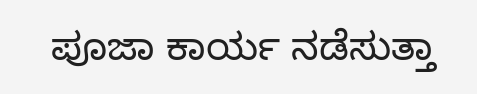ಪೂಜಾ ಕಾರ್ಯ ನಡೆಸುತ್ತಾ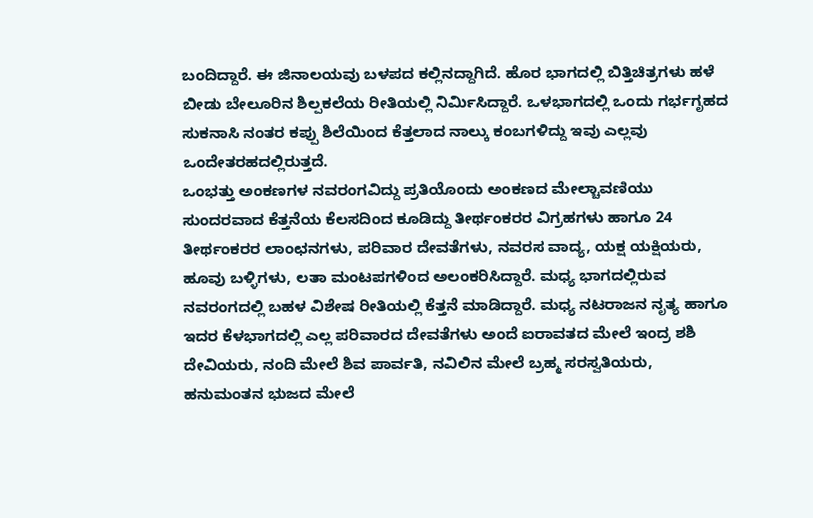ಬಂದಿದ್ದಾರೆ. ಈ ಜಿನಾಲಯವು ಬಳಪದ ಕಲ್ಲಿನದ್ದಾಗಿದೆ. ಹೊರ ಭಾಗದಲ್ಲಿ ಬಿತ್ತಿಚಿತ್ರಗಳು ಹಳೆ ಬೀಡು ಬೇಲೂರಿನ ಶಿಲ್ಪಕಲೆಯ ರೀತಿಯಲ್ಲಿ ನಿರ್ಮಿಸಿದ್ದಾರೆ. ಒಳಭಾಗದಲ್ಲಿ ಒಂದು ಗರ್ಭಗೃಹದ ಸುಕನಾಸಿ ನಂತರ ಕಪ್ಪು ಶಿಲೆಯಿಂದ ಕೆತ್ತಲಾದ ನಾಲ್ಕು ಕಂಬಗಳಿದ್ದು ಇವು ಎಲ್ಲವು ಒಂದೇತರಹದಲ್ಲಿರುತ್ತದೆ.
ಒಂಭತ್ತು ಅಂಕಣಗಳ ನವರಂಗವಿದ್ದು ಪ್ರತಿಯೊಂದು ಅಂಕಣದ ಮೇಲ್ಚಾವಣಿಯು ಸುಂದರವಾದ ಕೆತ್ತನೆಯ ಕೆಲಸದಿಂದ ಕೂಡಿದ್ದು ತೀರ್ಥಂಕರರ ವಿಗ್ರಹಗಳು ಹಾಗೂ 24 ತೀರ್ಥಂಕರರ ಲಾಂಛನಗಳು, ಪರಿವಾರ ದೇವತೆಗಳು, ನವರಸ ವಾದ್ಯ, ಯಕ್ಷ ಯಕ್ಷಿಯರು, ಹೂವು ಬಳ್ಳಿಗಳು, ಲತಾ ಮಂಟಪಗಳಿಂದ ಅಲಂಕರಿಸಿದ್ದಾರೆ. ಮಧ್ಯ ಭಾಗದಲ್ಲಿರುವ ನವರಂಗದಲ್ಲಿ ಬಹಳ ವಿಶೇಷ ರೀತಿಯಲ್ಲಿ ಕೆತ್ತನೆ ಮಾಡಿದ್ದಾರೆ. ಮಧ್ಯ ನಟರಾಜನ ನೃತ್ಯ ಹಾಗೂ ಇದರ ಕೆಳಭಾಗದಲ್ಲಿ ಎಲ್ಲ ಪರಿವಾರದ ದೇವತೆಗಳು ಅಂದೆ ಐರಾವತದ ಮೇಲೆ ಇಂದ್ರ ಶಶಿ ದೇವಿಯರು, ನಂದಿ ಮೇಲೆ ಶಿವ ಪಾರ್ವತಿ, ನವಿಲಿನ ಮೇಲೆ ಬ್ರಹ್ಮ ಸರಸ್ವತಿಯರು, ಹನುಮಂತನ ಭುಜದ ಮೇಲೆ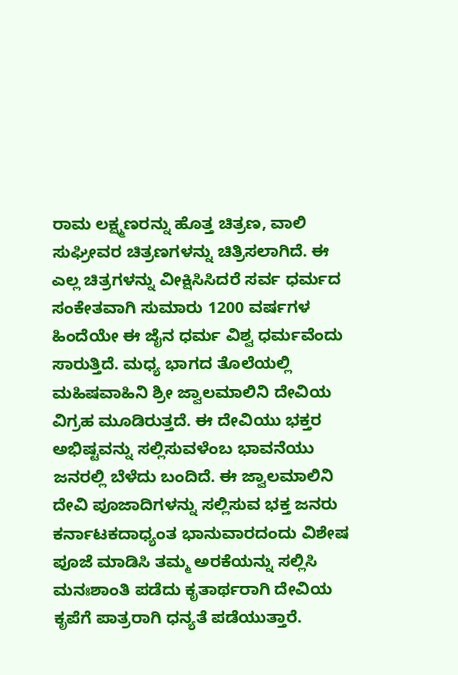ರಾಮ ಲಕ್ಷ್ಮಣರನ್ನು ಹೊತ್ತ ಚಿತ್ರಣ, ವಾಲಿ ಸುಘ್ರೀವರ ಚಿತ್ರಣಗಳನ್ನು ಚಿತ್ರಿಸಲಾಗಿದೆ. ಈ ಎಲ್ಲ ಚಿತ್ರಗಳನ್ನು ವೀಕ್ಷಿಸಿಸಿದರೆ ಸರ್ವ ಧರ್ಮದ ಸಂಕೇತವಾಗಿ ಸುಮಾರು 1200 ವರ್ಷಗಳ ಹಿಂದೆಯೇ ಈ ಜೈನ ಧರ್ಮ ವಿಶ್ವ ಧರ್ಮವೆಂದು ಸಾರುತ್ತಿದೆ. ಮಧ್ಯ ಭಾಗದ ತೊಲೆಯಲ್ಲಿ ಮಹಿಷವಾಹಿನಿ ಶ್ರೀ ಜ್ವಾಲಮಾಲಿನಿ ದೇವಿಯ ವಿಗ್ರಹ ಮೂಡಿರುತ್ತದೆ. ಈ ದೇವಿಯು ಭಕ್ತರ ಅಭಿಷ್ಟವನ್ನು ಸಲ್ಲಿಸುವಳೆಂಬ ಭಾವನೆಯು ಜನರಲ್ಲಿ ಬೆಳೆದು ಬಂದಿದೆ. ಈ ಜ್ವಾಲಮಾಲಿನಿ ದೇವಿ ಪೂಜಾದಿಗಳನ್ನು ಸಲ್ಲಿಸುವ ಭಕ್ತ ಜನರು ಕರ್ನಾಟಕದಾಧ್ಯಂತ ಭಾನುವಾರದಂದು ವಿಶೇಷ ಪೂಜೆ ಮಾಡಿಸಿ ತಮ್ಮ ಅರಕೆಯನ್ನು ಸಲ್ಲಿಸಿ ಮನಃಶಾಂತಿ ಪಡೆದು ಕೃತಾರ್ಥರಾಗಿ ದೇವಿಯ ಕೃಪೆಗೆ ಪಾತ್ರರಾಗಿ ಧನ್ಯತೆ ಪಡೆಯುತ್ತಾರೆ.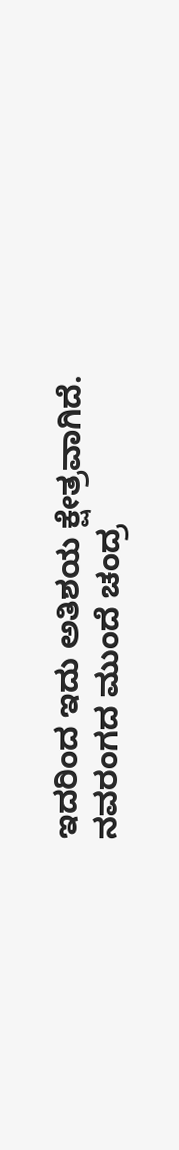ಇದರಿಂದ ಇದು ಅತಿಶಯ ಕ್ಷೇತ್ರವಾಗಿದೆ. ನವರಂಗದ ಮುಂದೆ ಚಂದ್ರ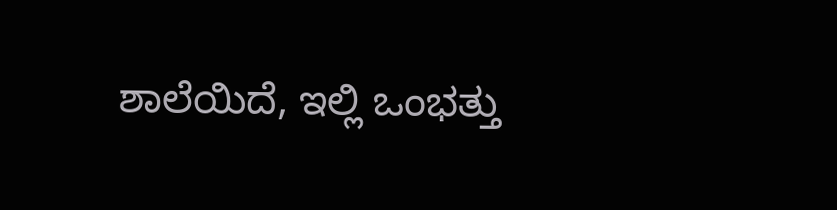ಶಾಲೆಯಿದೆ, ಇಲ್ಲಿ ಒಂಭತ್ತು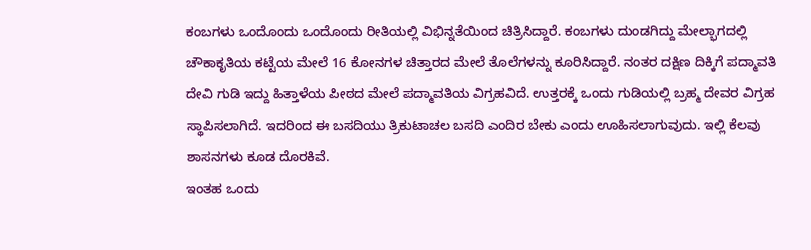ಕಂಬಗಳು ಒಂದೊಂದು ಒಂದೊಂದು ರೀತಿಯಲ್ಲಿ ವಿಭಿನ್ನತೆಯಿಂದ ಚಿತ್ರಿಸಿದ್ದಾರೆ. ಕಂಬಗಳು ದುಂಡಗಿದ್ದು ಮೇಲ್ಭಾಗದಲ್ಲಿ ಚೌಕಾಕೃತಿಯ ಕಟ್ಟೆಯ ಮೇಲೆ 16 ಕೋನಗಳ ಚಿತ್ತಾರದ ಮೇಲೆ ತೊಲೆಗಳನ್ನು ಕೂರಿಸಿದ್ದಾರೆ. ನಂತರ ದಕ್ಷಿಣ ದಿಕ್ಕಿಗೆ ಪದ್ಮಾವತಿ ದೇವಿ ಗುಡಿ ಇದ್ದು ಹಿತ್ತಾಳೆಯ ಪೀಠದ ಮೇಲೆ ಪದ್ಮಾವತಿಯ ವಿಗ್ರಹವಿದೆ. ಉತ್ತರಕ್ಕೆ ಒಂದು ಗುಡಿಯಲ್ಲಿ ಬ್ರಹ್ಮ ದೇವರ ವಿಗ್ರಹ ಸ್ಥಾಪಿಸಲಾಗಿದೆ. ಇದರಿಂದ ಈ ಬಸದಿಯು ತ್ರಿಕುಟಾಚಲ ಬಸದಿ ಎಂದಿರ ಬೇಕು ಎಂದು ಊಹಿಸಲಾಗುವುದು. ಇಲ್ಲಿ ಕೆಲವು ಶಾಸನಗಳು ಕೂಡ ದೊರಕಿವೆ.
ಇಂತಹ ಒಂದು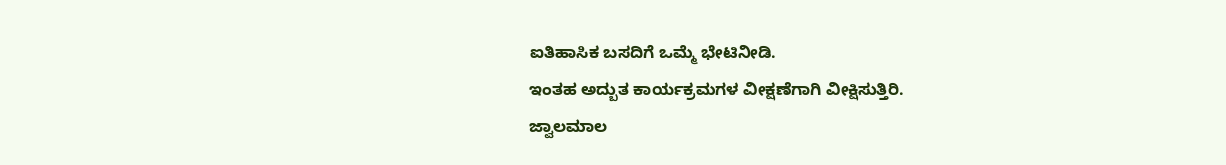ಐತಿಹಾಸಿಕ ಬಸದಿಗೆ ಒಮ್ಮೆ ಭೇಟಿನೀಡಿ.
ಇಂತಹ ಅದ್ಬುತ ಕಾರ್ಯಕ್ರಮಗಳ ವೀಕ್ಷಣೆಗಾಗಿ ವೀಕ್ಷಿಸುತ್ತಿರಿ.
ಜ್ವಾಲಮಾಲ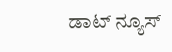ಡಾಟ್ ನ್ಯೂಸ್